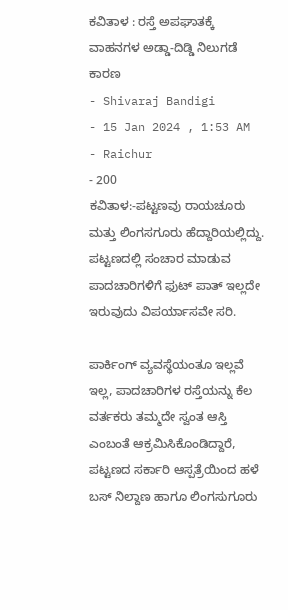ಕವಿತಾಳ : ರಸ್ತೆ ಅಪಘಾತಕ್ಕೆ ವಾಹನಗಳ ಅಡ್ಡಾ-ದಿಡ್ಡಿ ನಿಲುಗಡೆ ಕಾರಣ
- Shivaraj Bandigi
- 15 Jan 2024 , 1:53 AM
- Raichur
- 200
ಕವಿತಾಳ:-ಪಟ್ಟಣವು ರಾಯಚೂರು ಮತ್ತು ಲಿಂಗಸಗೂರು ಹೆದ್ದಾರಿಯಲ್ಲಿದ್ದು. ಪಟ್ಟಣದಲ್ಲಿ ಸಂಚಾರ ಮಾಡುವ ಪಾದಚಾರಿಗಳಿಗೆ ಫುಟ್ ಪಾತ್ ಇಲ್ಲದೇ ಇರುವುದು ವಿಪರ್ಯಾಸವೇ ಸರಿ.

ಪಾರ್ಕಿಂಗ್ ವ್ಯವಸ್ಥೆಯಂತೂ ಇಲ್ಲವೆ ಇಲ್ಲ, ಪಾದಚಾರಿಗಳ ರಸ್ತೆಯನ್ನು ಕೆಲ ವರ್ತಕರು ತಮ್ಮದೇ ಸ್ವಂತ ಆಸ್ತಿ ಎಂಬಂತೆ ಆಕ್ರಮಿಸಿಕೊಂಡಿದ್ದಾರೆ, ಪಟ್ಟಣದ ಸರ್ಕಾರಿ ಆಸ್ಪತ್ರೆಯಿಂದ ಹಳೆ ಬಸ್ ನಿಲ್ದಾಣ ಹಾಗೂ ಲಿಂಗಸುಗೂರು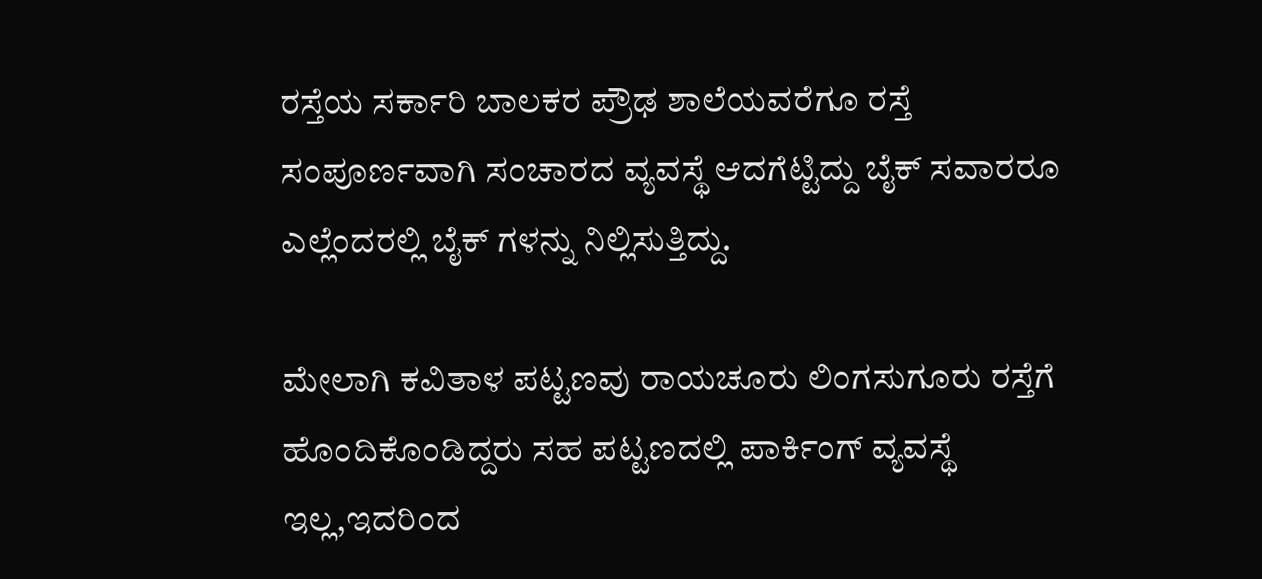ರಸ್ತೆಯ ಸರ್ಕಾರಿ ಬಾಲಕರ ಪ್ರೌಢ ಶಾಲೆಯವರೆಗೂ ರಸ್ತೆ ಸಂಪೂರ್ಣವಾಗಿ ಸಂಚಾರದ ವ್ಯವಸ್ಥೆ ಆದಗೆಟ್ಟಿದ್ದು ಬೈಕ್ ಸವಾರರೂ ಎಲ್ಲೆಂದರಲ್ಲಿ ಬೈಕ್ ಗಳನ್ನು ನಿಲ್ಲಿಸುತ್ತಿದ್ದು.

ಮೇಲಾಗಿ ಕವಿತಾಳ ಪಟ್ಟಣವು ರಾಯಚೂರು ಲಿಂಗಸುಗೂರು ರಸ್ತೆಗೆ ಹೊಂದಿಕೊಂಡಿದ್ದರು ಸಹ ಪಟ್ಟಣದಲ್ಲಿ ಪಾರ್ಕಿಂಗ್ ವ್ಯವಸ್ಥೆ ಇಲ್ಲ,ಇದರಿಂದ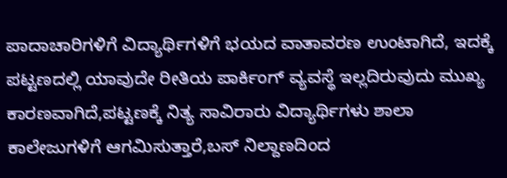ಪಾದಾಚಾರಿಗಳಿಗೆ ವಿದ್ಯಾರ್ಥಿಗಳಿಗೆ ಭಯದ ವಾತಾವರಣ ಉಂಟಾಗಿದೆ, ಇದಕ್ಕೆ ಪಟ್ಟಣದಲ್ಲಿ ಯಾವುದೇ ರೀತಿಯ ಪಾರ್ಕಿಂಗ್ ವ್ಯವಸ್ಥೆ ಇಲ್ಲದಿರುವುದು ಮುಖ್ಯ ಕಾರಣವಾಗಿದೆ,ಪಟ್ಟಣಕ್ಕೆ ನಿತ್ಯ ಸಾವಿರಾರು ವಿದ್ಯಾರ್ಥಿಗಳು ಶಾಲಾ ಕಾಲೇಜುಗಳಿಗೆ ಆಗಮಿಸುತ್ತಾರೆ,ಬಸ್ ನಿಲ್ದಾಣದಿಂದ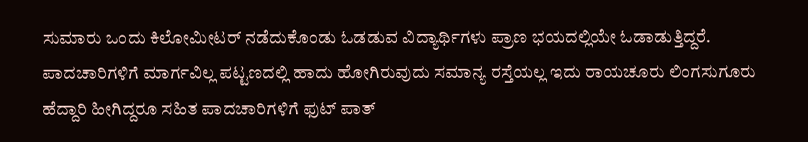ಸುಮಾರು ಒಂದು ಕಿಲೋಮೀಟರ್ ನಡೆದುಕೊಂಡು ಓಡಡುವ ವಿದ್ಯಾರ್ಥಿಗಳು ಪ್ರಾಣ ಭಯದಲ್ಲಿಯೇ ಓಡಾಡುತ್ತಿದ್ದರೆ.
ಪಾದಚಾರಿಗಳಿಗೆ ಮಾರ್ಗವಿಲ್ಲ ಪಟ್ಟಣದಲ್ಲಿ ಹಾದು ಹೋಗಿರುವುದು ಸಮಾನ್ಯ ರಸ್ತೆಯಲ್ಲ ಇದು ರಾಯಚೂರು ಲಿಂಗಸುಗೂರು ಹೆದ್ದಾರಿ ಹೀಗಿದ್ದರೂ ಸಹಿತ ಪಾದಚಾರಿಗಳಿಗೆ ಫುಟ್ ಪಾತ್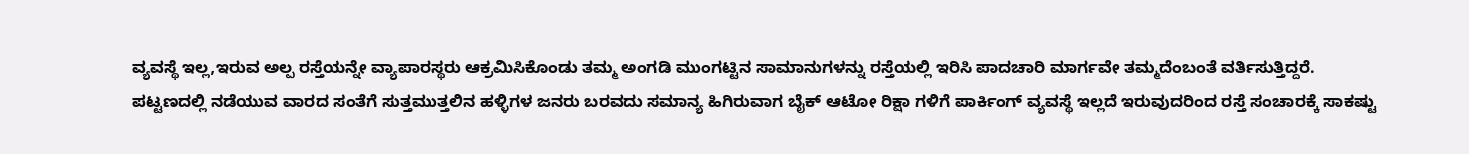ವ್ಯವಸ್ಥೆ ಇಲ್ಲ,ಇರುವ ಅಲ್ಪ ರಸ್ತೆಯನ್ನೇ ವ್ಯಾಪಾರಸ್ಥರು ಆಕ್ರಮಿಸಿಕೊಂಡು ತಮ್ಮ ಅಂಗಡಿ ಮುಂಗಟ್ಟಿನ ಸಾಮಾನುಗಳನ್ನು ರಸ್ತೆಯಲ್ಲಿ ಇರಿಸಿ ಪಾದಚಾರಿ ಮಾರ್ಗವೇ ತಮ್ಮದೆಂಬಂತೆ ವರ್ತಿಸುತ್ತಿದ್ದರೆ.
ಪಟ್ಟಣದಲ್ಲಿ ನಡೆಯುವ ವಾರದ ಸಂತೆಗೆ ಸುತ್ತಮುತ್ತಲಿನ ಹಳ್ಳಿಗಳ ಜನರು ಬರವದು ಸಮಾನ್ಯ ಹಿಗಿರುವಾಗ ಬೈಕ್ ಆಟೋ ರಿಕ್ಷಾ ಗಳಿಗೆ ಪಾರ್ಕಿಂಗ್ ವ್ಯವಸ್ಥೆ ಇಲ್ಲದೆ ಇರುವುದರಿಂದ ರಸ್ತೆ ಸಂಚಾರಕ್ಕೆ ಸಾಕಷ್ಟು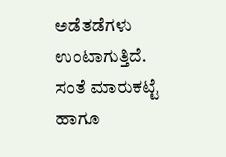ಅಡೆತಡೆಗಳು ಉಂಟಾಗುತ್ತಿದೆ.
ಸಂತೆ ಮಾರುಕಟ್ಟೆ ಹಾಗೂ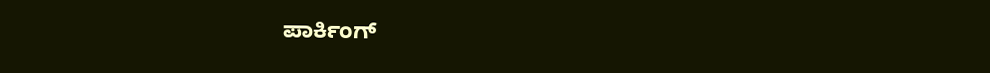ಪಾರ್ಕಿಂಗ್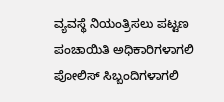ವ್ಯವಸ್ಥೆ ನಿಯಂತ್ರಿಸಲು ಪಟ್ಟಣ ಪಂಚಾಯಿತಿ ಅಧಿಕಾರಿಗಳಾಗಲಿ ಪೋಲಿಸ್ ಸಿಬ್ಬಂದಿಗಳಾಗಲಿ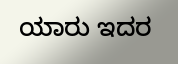ಯಾರು ಇದರ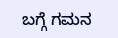ಬಗ್ಗೆ ಗಮನ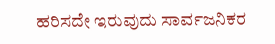ಹರಿಸದೇ ಇರುವುದು ಸಾರ್ವಜನಿಕರ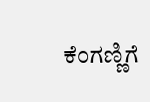ಕೆಂಗಣ್ಣಿಗೆ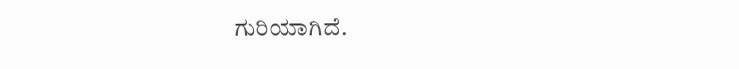ಗುರಿಯಾಗಿದೆ.